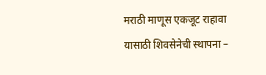मराठी माणूस एकजूट राहावा यासाठी शिवसेनेची स्थापना –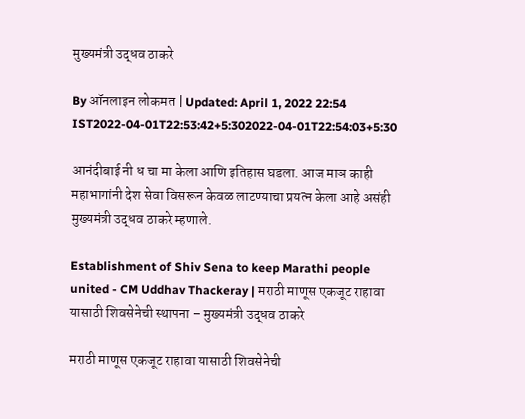मुख्यमंत्री उद्धव ठाकरे

By ऑनलाइन लोकमत | Updated: April 1, 2022 22:54 IST2022-04-01T22:53:42+5:302022-04-01T22:54:03+5:30

आनंदीबाई नी ध चा मा केला आणि इतिहास घडला. आज माञ काही महाभागांनी देश सेवा विसरून केवळ लाटण्याचा प्रयत्न केला आहे असंही मुख्यमंत्री उद्धव ठाकरे म्हणाले.

Establishment of Shiv Sena to keep Marathi people united - CM Uddhav Thackeray | मराठी माणूस एकजूट राहावा यासाठी शिवसेनेची स्थापना – मुख्यमंत्री उद्धव ठाकरे

मराठी माणूस एकजूट राहावा यासाठी शिवसेनेची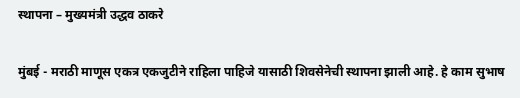स्थापना – मुख्यमंत्री उद्धव ठाकरे

मुंबई - मराठी माणूस एकत्र एकजुटीने राहिला पाहिजे यासाठी शिवसेनेची स्थापना झाली आहे. हे काम सुभाष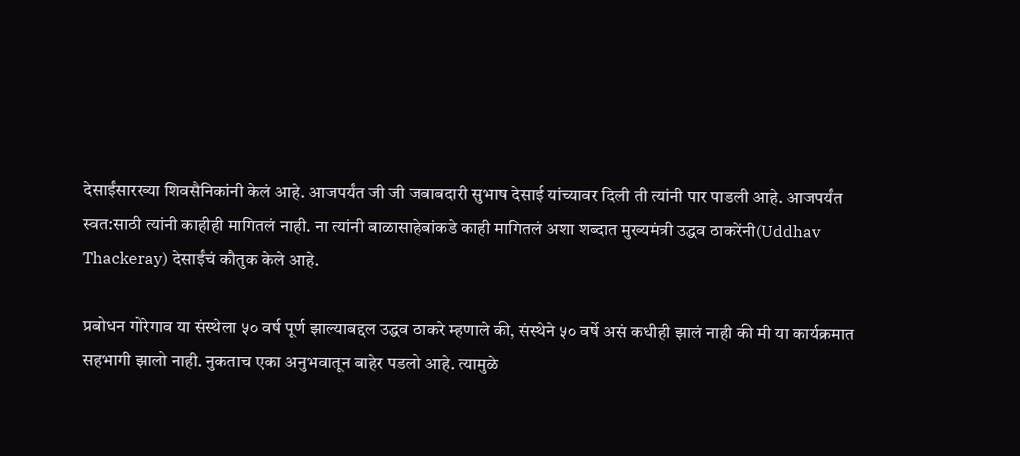देसाईंसारख्या शिवसैनिकांनी केलं आहे. आजपर्यंत जी जी जबाबदारी सुभाष देसाई यांच्यावर दिली ती त्यांनी पार पाडली आहे. आजपर्यंत स्वत:साठी त्यांनी काहीही मागितलं नाही. ना त्यांनी बाळासाहेबांकडे काही मागितलं अशा शब्दात मुख्यमंत्री उद्धव ठाकरेंनी(Uddhav Thackeray) देसाईंचं कौतुक केले आहे.

प्रबोधन गोरेगाव या संस्थेला ५० वर्ष पूर्ण झाल्याबद्दल उद्धव ठाकरे म्हणाले की, संस्थेने ५० वर्षे असं कधीही झालं नाही की मी या कार्यक्रमात सहभागी झालो नाही. नुकताच एका अनुभवातून बाहेर पडलो आहे. त्यामुळे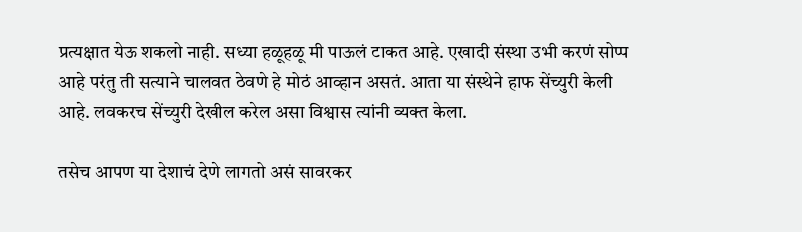प्रत्यक्षात येऊ शकलो नाही. सध्या हळूहळू मी पाऊलं टाकत आहे. एखादी संस्था उभी करणं सोप्प आहे परंतु ती सत्याने चालवत ठेवणे हे मोठं आव्हान असतं. आता या संस्थेने हाफ सेंच्युरी केली आहे. लवकरच सेंच्युरी देखील करेल असा विश्वास त्यांनी व्यक्त केला.

तसेच आपण या देशाचं देणे लागतो असं सावरकर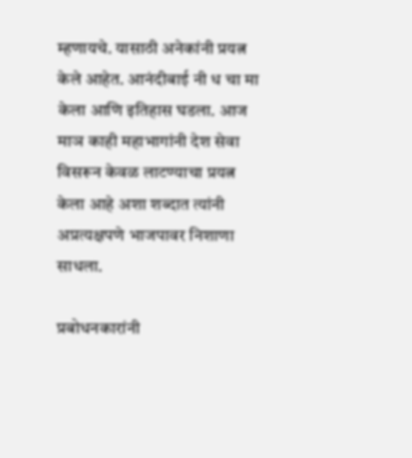म्हणायचे. यासाठी अनेकांनी प्रयत्न केले आहेत. आनंदीबाई नी ध चा मा केला आणि इतिहास घडला. आज माञ काही महाभागांनी देश सेवा विसरून केवळ लाटण्याचा प्रयत्न केला आहे अशा शब्दात त्यांनी अप्रत्यक्षपणे भाजपावर निशाणा साधला.

प्रबोधनकारांनी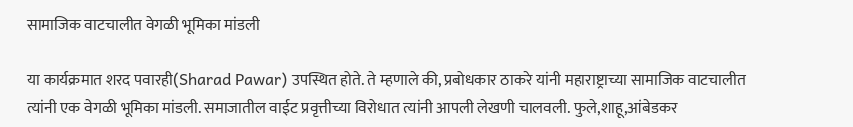सामाजिक वाटचालीत वेगळी भूमिका मांडली

या कार्यक्रमात शरद पवारही(Sharad Pawar) उपस्थित होते. ते म्हणाले की, प्रबोधकार ठाकरे यांनी महाराष्ट्राच्या सामाजिक वाटचालीत त्यांनी एक वेगळी भूमिका मांडली. समाजातील वाईट प्रवृत्तीच्या विरोधात त्यांनी आपली लेखणी चालवली. फुले,शाहू,आंबेडकर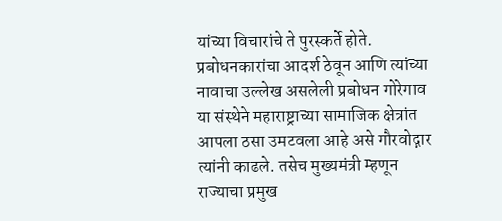यांच्या विचारांचे ते पुरस्कर्ते होते. प्रबोधनकारांचा आदर्श ठेवून आणि त्यांच्या नावाचा उल्लेख असलेली प्रबोधन गोरेगाव या संस्थेने महाराष्ट्राच्या सामाजिक क्षेत्रांत आपला ठसा उमटवला आहे असे गौरवोद्गार त्यांनी काढले. तसेच मुख्यमंत्री म्हणून राज्याचा प्रमुख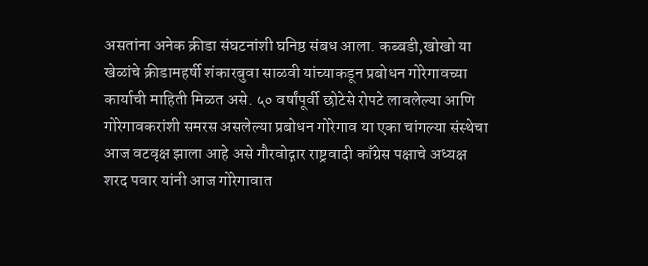असतांना अनेक क्रीडा संघटनांशी घनिष्ठ संबध आला. कब्बडी,खोखो या खेळांचे क्रीडामहर्षी शंकारबुवा साळवी यांच्याकडून प्रबोधन गोरेगावच्या कार्याची माहिती मिळत असे. ५० वर्षांपूर्वी छोटेसे रोपटे लावलेल्या आणि गोरेगावकरांशी समरस असलेल्या प्रबोधन गोरेगाव या एका चांगल्या संस्थेचा आज वटवृक्ष झाला आहे असे गौरवोद्गार राष्ट्रवादी काँग्रेस पक्षाचे अध्यक्ष शरद पवार यांनी आज गोरेगावात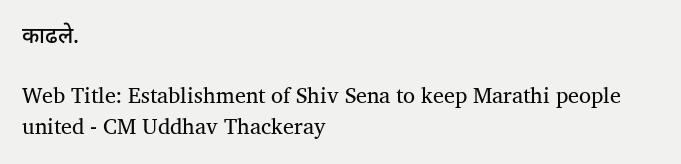काढले.

Web Title: Establishment of Shiv Sena to keep Marathi people united - CM Uddhav Thackeray